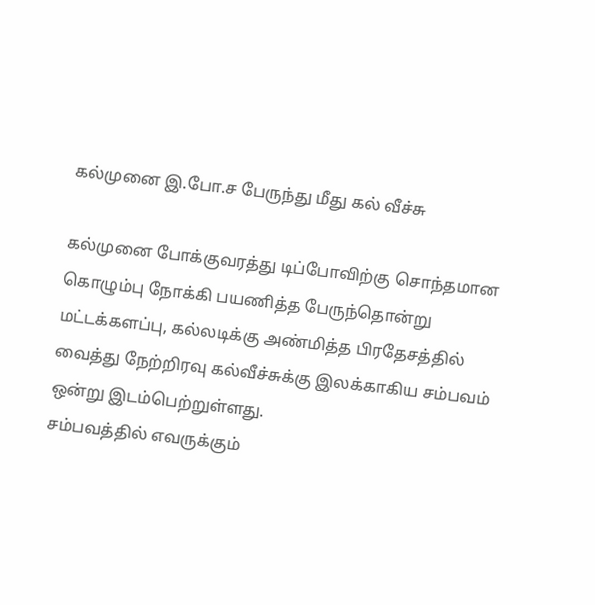கல்முனை இ.போ.ச பேருந்து மீது கல் வீச்சு

கல்முனை போக்குவரத்து டிப்போவிற்கு சொந்தமான கொழும்பு நோக்கி பயணித்த பேருந்தொன்று மட்டக்களப்பு, கல்லடிக்கு அண்மித்த பிரதேசத்தில் வைத்து நேற்றிரவு கல்வீச்சுக்கு இலக்காகிய சம்பவம் ஒன்று இடம்பெற்றுள்ளது.
சம்பவத்தில் எவருக்கும்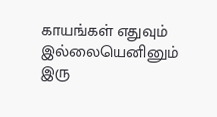காயங்கள் எதுவும் இல்லையெனினும் இரு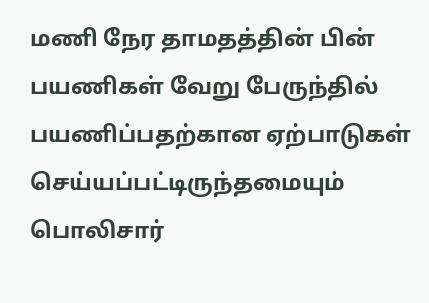மணி நேர தாமதத்தின் பின் பயணிகள் வேறு பேருந்தில் பயணிப்பதற்கான ஏற்பாடுகள் செய்யப்பட்டிருந்தமையும் பொலிசார்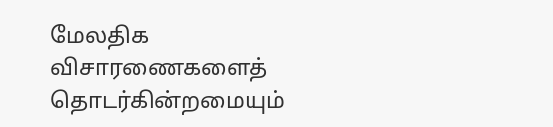மேலதிக விசாரணைகளைத் தொடர்கின்றமையும்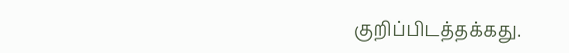குறிப்பிடத்தக்கது.